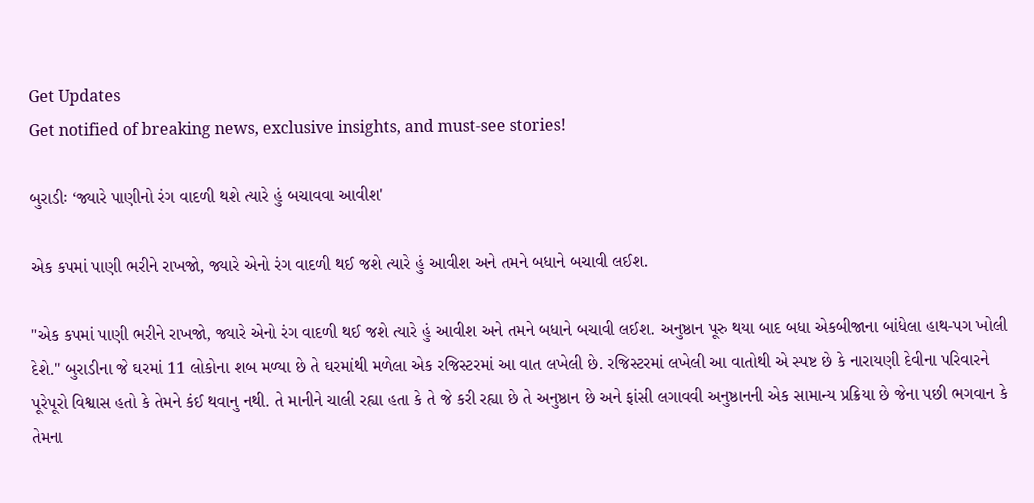Get Updates
Get notified of breaking news, exclusive insights, and must-see stories!

બુરાડીઃ ‘જ્યારે પાણીનો રંગ વાદળી થશે ત્યારે હું બચાવવા આવીશ'

એક કપમાં પાણી ભરીને રાખજો, જ્યારે એનો રંગ વાદળી થઈ જશે ત્યારે હું આવીશ અને તમને બધાને બચાવી લઈશ.

"એક કપમાં પાણી ભરીને રાખજો, જ્યારે એનો રંગ વાદળી થઈ જશે ત્યારે હું આવીશ અને તમને બધાને બચાવી લઈશ. અનુષ્ઠાન પૂરુ થયા બાદ બધા એકબીજાના બાંધેલા હાથ-પગ ખોલી દેશે." બુરાડીના જે ઘરમાં 11 લોકોના શબ મળ્યા છે તે ઘરમાંથી મળેલા એક રજિસ્ટરમાં આ વાત લખેલી છે. રજિસ્ટરમાં લખેલી આ વાતોથી એ સ્પષ્ટ છે કે નારાયણી દેવીના પરિવારને પૂરેપૂરો વિશ્વાસ હતો કે તેમને કંઈ થવાનુ નથી. તે માનીને ચાલી રહ્યા હતા કે તે જે કરી રહ્યા છે તે અનુષ્ઠાન છે અને ફાંસી લગાવવી અનુષ્ઠાનની એક સામાન્ય પ્રક્રિયા છે જેના પછી ભગવાન કે તેમના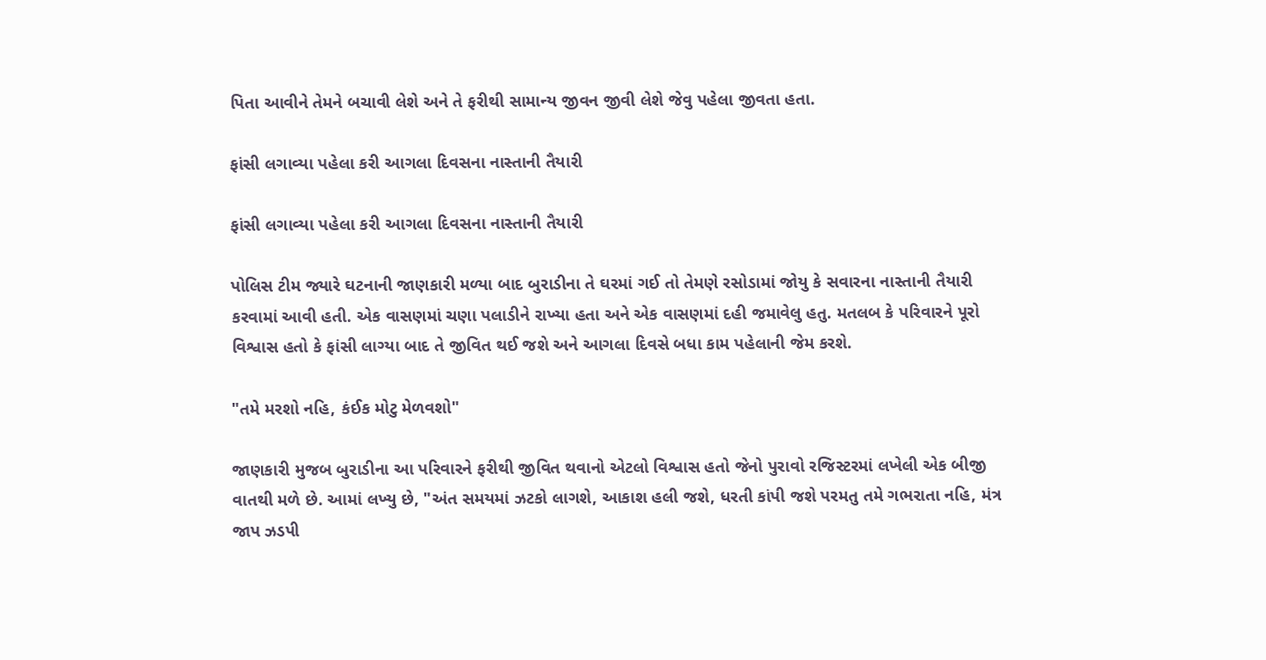પિતા આવીને તેમને બચાવી લેશે અને તે ફરીથી સામાન્ય જીવન જીવી લેશે જેવુ પહેલા જીવતા હતા.

ફાંસી લગાવ્યા પહેલા કરી આગલા દિવસના નાસ્તાની તૈયારી

ફાંસી લગાવ્યા પહેલા કરી આગલા દિવસના નાસ્તાની તૈયારી

પોલિસ ટીમ જ્યારે ઘટનાની જાણકારી મળ્યા બાદ બુરાડીના તે ઘરમાં ગઈ તો તેમણે રસોડામાં જોયુ કે સવારના નાસ્તાની તૈયારી કરવામાં આવી હતી. એક વાસણમાં ચણા પલાડીને રાખ્યા હતા અને એક વાસણમાં દહી જમાવેલુ હતુ. મતલબ કે પરિવારને પૂરો વિશ્વાસ હતો કે ફાંસી લાગ્યા બાદ તે જીવિત થઈ જશે અને આગલા દિવસે બધા કામ પહેલાની જેમ કરશે.

"તમે મરશો નહિ, કંઈક મોટુ મેળવશો"

જાણકારી મુજબ બુરાડીના આ પરિવારને ફરીથી જીવિત થવાનો એટલો વિશ્વાસ હતો જેનો પુરાવો રજિસ્ટરમાં લખેલી એક બીજી વાતથી મળે છે. આમાં લખ્યુ છે, "અંત સમયમાં ઝટકો લાગશે, આકાશ હલી જશે, ધરતી કાંપી જશે પરમતુ તમે ગભરાતા નહિ, મંત્ર જાપ ઝડપી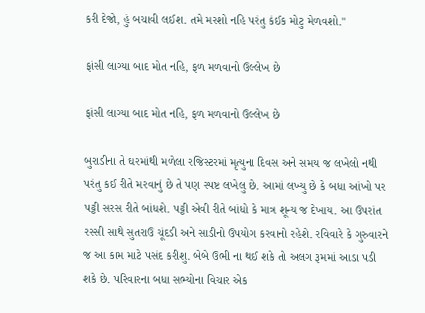કરી દેજો, હું બચાવી લઈશ. તમે મરશો નહિ પરંતુ કંઈક મોટુ મેળવશો."

ફાંસી લાગ્યા બાદ મોત નહિ, ફળ મળવાનો ઉલ્લેખ છે

ફાંસી લાગ્યા બાદ મોત નહિ, ફળ મળવાનો ઉલ્લેખ છે

બુરાડીના તે ઘરમાંથી મળેલા રજિસ્ટરમાં મૃત્યુના દિવસ અને સમય જ લખેલો નથી પરંતુ કઈ રીતે મરવાનું છે તે પણ સ્પષ્ટ લખેલુ છે. આમાં લખ્યુ છે કે બધા આંખો પર પટ્ટી સરસ રીતે બાંધશે. પટ્ટી એવી રીતે બાંધો કે માત્ર શૂન્ય જ દેખાય. આ ઉપરાંત રસ્સી સાથે સુતરાઉ ચૂંદડી અને સાડીનો ઉપયોગ કરવાનો રહેશે. રવિવારે કે ગુરુવારને જ આ કામ માટે પસંદ કરીશુ. બેબે ઉભી ના થઈ શકે તો અલગ રૂમમાં આડા પડી શકે છે. પરિવારના બધા સભ્યોના વિચાર એક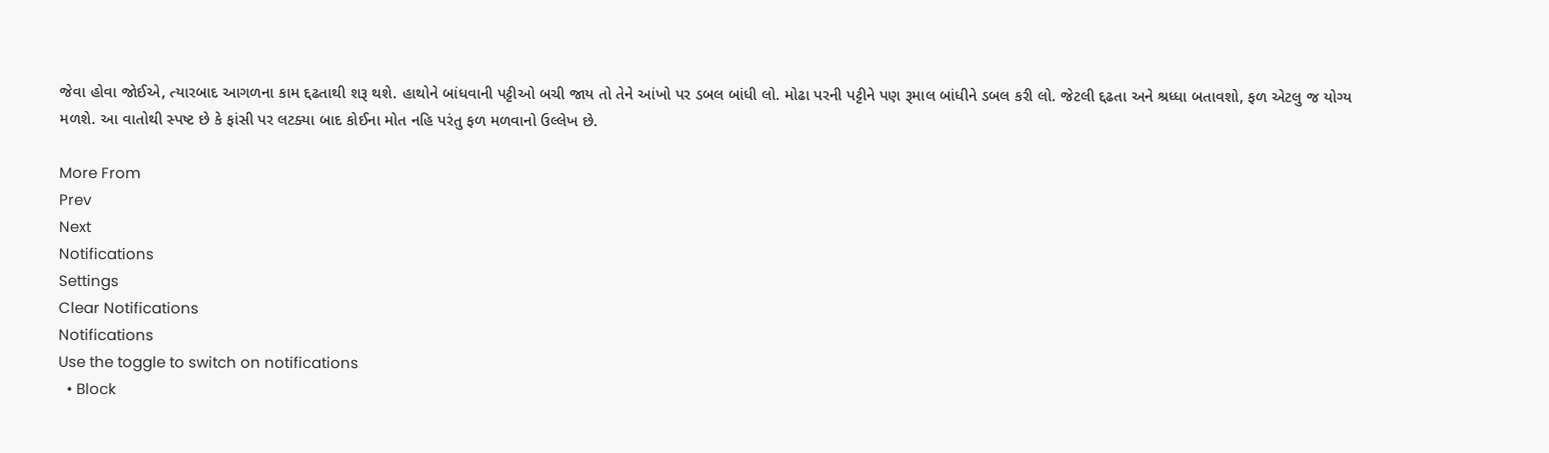જેવા હોવા જોઈએ, ત્યારબાદ આગળના કામ દ્દઢતાથી શરૂ થશે. હાથોને બાંધવાની પટ્ટીઓ બચી જાય તો તેને આંખો પર ડબલ બાંધી લો. મોઢા પરની પટ્ટીને પણ રૂમાલ બાંધીને ડબલ કરી લો. જેટલી દ્દઢતા અને શ્રધ્ધા બતાવશો, ફળ એટલુ જ યોગ્ય મળશે. આ વાતોથી સ્પષ્ટ છે કે ફાંસી પર લટક્યા બાદ કોઈના મોત નહિ પરંતુ ફળ મળવાનો ઉલ્લેખ છે.

More From
Prev
Next
Notifications
Settings
Clear Notifications
Notifications
Use the toggle to switch on notifications
  • Block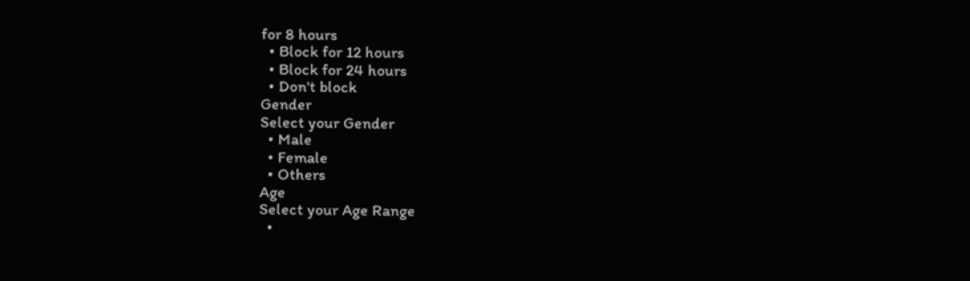for 8 hours
  • Block for 12 hours
  • Block for 24 hours
  • Don't block
Gender
Select your Gender
  • Male
  • Female
  • Others
Age
Select your Age Range
  •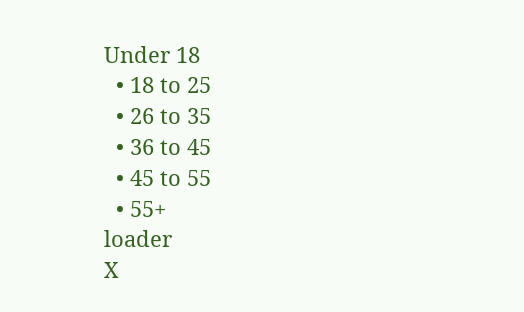Under 18
  • 18 to 25
  • 26 to 35
  • 36 to 45
  • 45 to 55
  • 55+
loader
X